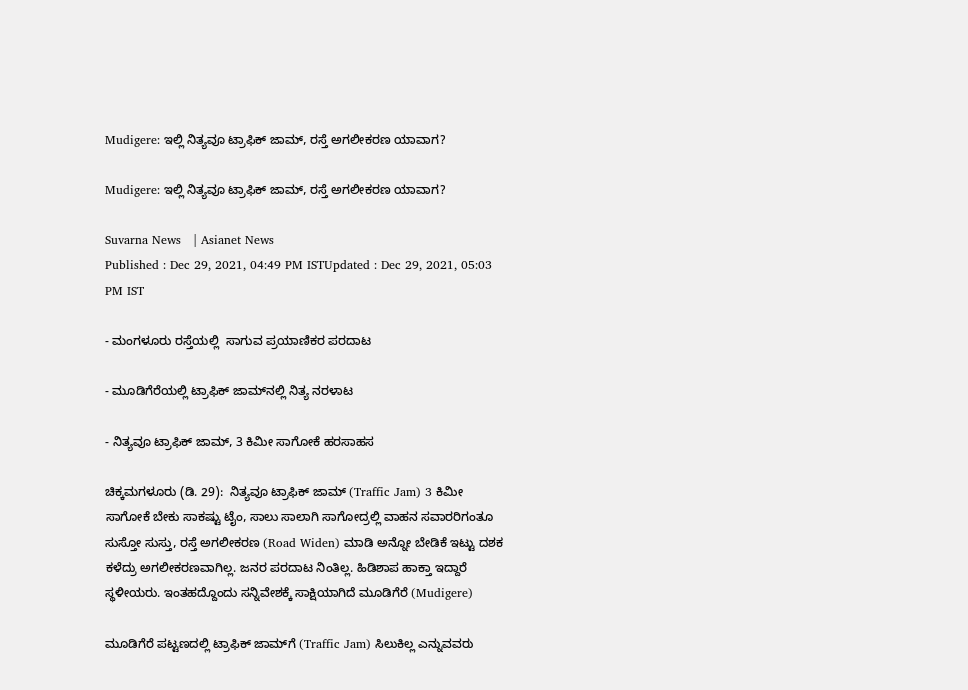Mudigere: ಇಲ್ಲಿ ನಿತ್ಯವೂ ಟ್ರಾಫಿಕ್ ಜಾಮ್, ರಸ್ತೆ ಅಗಲೀಕರಣ ಯಾವಾಗ?

Mudigere: ಇಲ್ಲಿ ನಿತ್ಯವೂ ಟ್ರಾಫಿಕ್ ಜಾಮ್, ರಸ್ತೆ ಅಗಲೀಕರಣ ಯಾವಾಗ?

Suvarna News   | Asianet News
Published : Dec 29, 2021, 04:49 PM ISTUpdated : Dec 29, 2021, 05:03 PM IST

- ಮಂಗಳೂರು ರಸ್ತೆಯಲ್ಲಿ  ಸಾಗುವ ಪ್ರಯಾಣಿಕರ ಪರದಾಟ

- ಮೂಡಿಗೆರೆಯಲ್ಲಿ ಟ್ರಾಫಿಕ್ ಜಾಮ್‌ನಲ್ಲಿ ನಿತ್ಯ ನರಳಾಟ

- ನಿತ್ಯವೂ ಟ್ರಾಫಿಕ್ ಜಾಮ್, 3 ಕಿಮೀ ಸಾಗೋಕೆ ಹರಸಾಹಸ

ಚಿಕ್ಕಮಗಳೂರು (ಡಿ. 29):  ನಿತ್ಯವೂ ಟ್ರಾಫಿಕ್ ಜಾಮ್ (Traffic Jam) 3 ಕಿಮೀ ಸಾಗೋಕೆ ಬೇಕು ಸಾಕಷ್ಟು ಟೈಂ, ಸಾಲು ಸಾಲಾಗಿ ಸಾಗೋದ್ರಲ್ಲಿ ವಾಹನ ಸವಾರರಿಗಂತೂ ಸುಸ್ತೋ ಸುಸ್ತು, ರಸ್ತೆ ಅಗಲೀಕರಣ (Road Widen) ಮಾಡಿ ಅನ್ನೋ ಬೇಡಿಕೆ ಇಟ್ಟು ದಶಕ ಕಳೆದ್ರು ಅಗಲೀಕರಣವಾಗಿಲ್ಲ. ಜನರ ಪರದಾಟ ನಿಂತಿಲ್ಲ. ಹಿಡಿಶಾಪ ಹಾಕ್ತಾ ಇದ್ದಾರೆ ಸ್ಥಳೀಯರು. ಇಂತಹದ್ದೊಂದು ಸನ್ನಿವೇಶಕ್ಕೆ ಸಾಕ್ಷಿಯಾಗಿದೆ ಮೂಡಿಗೆರೆ (Mudigere)

ಮೂಡಿಗೆರೆ ಪಟ್ಟಣದಲ್ಲಿ ಟ್ರಾಫಿಕ್ ಜಾಮ್‌ಗೆ (Traffic Jam) ಸಿಲುಕಿಲ್ಲ ಎನ್ನುವವರು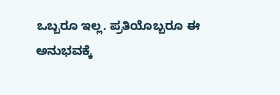ಒಬ್ಬರೂ ಇಲ್ಲ. ಪ್ರತಿಯೊಬ್ಬರೂ ಈ ಅನುಭವಕ್ಕೆ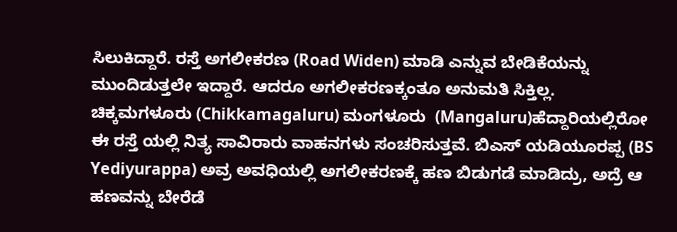ಸಿಲುಕಿದ್ದಾರೆ. ರಸ್ತೆ ಅಗಲೀಕರಣ (Road Widen) ಮಾಡಿ ಎನ್ನುವ ಬೇಡಿಕೆಯನ್ನು ಮುಂದಿಡುತ್ತಲೇ ಇದ್ದಾರೆ. ಆದರೂ ಅಗಲೀಕರಣಕ್ಕಂತೂ ಅನುಮತಿ ಸಿಕ್ತಿಲ್ಲ. ಚಿಕ್ಕಮಗಳೂರು (Chikkamagaluru) ಮಂಗಳೂರು  (Mangaluru)ಹೆದ್ದಾರಿಯಲ್ಲಿರೋ ಈ ರಸ್ತೆ ಯಲ್ಲಿ ನಿತ್ಯ ಸಾವಿರಾರು ವಾಹನಗಳು ಸಂಚರಿಸುತ್ತವೆ. ಬಿಎಸ್ ಯಡಿಯೂರಪ್ಪ (BS Yediyurappa) ಅವ್ರ ಅವಧಿಯಲ್ಲಿ ಅಗಲೀಕರಣಕ್ಕೆ ಹಣ ಬಿಡುಗಡೆ ಮಾಡಿದ್ರು, ಅದ್ರೆ ಆ ಹಣವನ್ನು ಬೇರೆಡೆ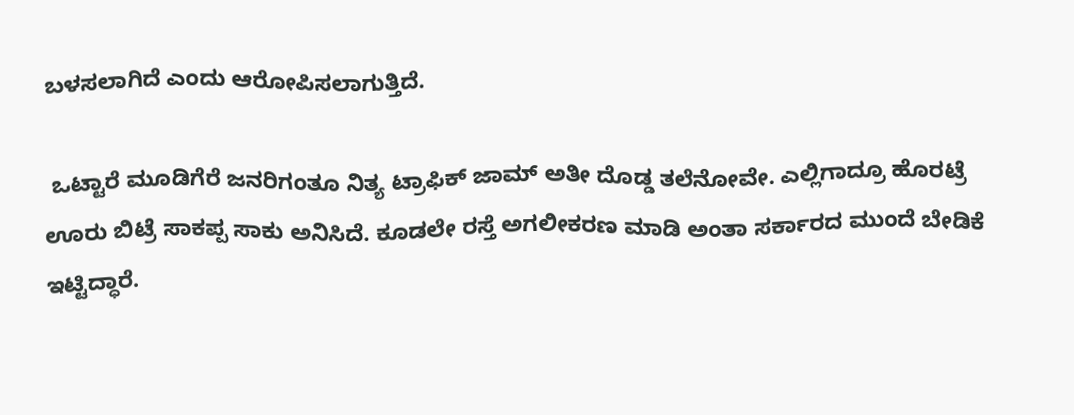ಬಳಸಲಾಗಿದೆ ಎಂದು ಆರೋಪಿಸಲಾಗುತ್ತಿದೆ.

 ಒಟ್ಟಾರೆ ಮೂಡಿಗೆರೆ ಜನರಿಗಂತೂ ನಿತ್ಯ ಟ್ರಾಫಿಕ್ ಜಾಮ್ ಅತೀ ದೊಡ್ಡ ತಲೆನೋವೇ. ಎಲ್ಲಿಗಾದ್ರೂ ಹೊರಟ್ರೆ ಊರು ಬಿಟ್ರೆ ಸಾಕಪ್ಪ ಸಾಕು ಅನಿಸಿದೆ. ಕೂಡಲೇ ರಸ್ತೆ ಅಗಲೀಕರಣ ಮಾಡಿ ಅಂತಾ ಸರ್ಕಾರದ ಮುಂದೆ ಬೇಡಿಕೆ ಇಟ್ಟಿದ್ಧಾರೆ.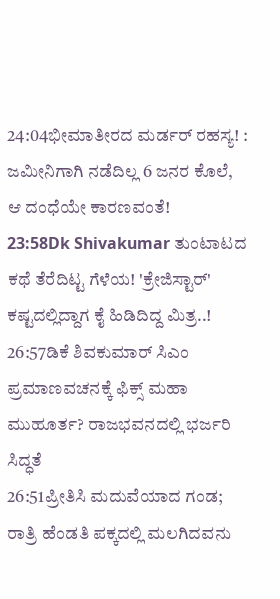24:04ಭೀಮಾತೀರದ ಮರ್ಡರ್ ರಹಸ್ಯ! : ಜಮೀನಿಗಾಗಿ ನಡೆದಿಲ್ಲ 6 ಜನರ ಕೊಲೆ, ಆ ದಂಧೆಯೇ ಕಾರಣವಂತೆ!
23:58Dk Shivakumar ತುಂಟಾಟದ ಕಥೆ ತೆರೆದಿಟ್ಟ ಗೆಳೆಯ! 'ಕ್ರೇಜಿಸ್ಟಾರ್' ಕಷ್ಟದಲ್ಲಿದ್ದಾಗ ಕೈ ಹಿಡಿದಿದ್ದ ಮಿತ್ರ..!
26:57ಡಿಕೆ ಶಿವಕುಮಾರ್ ಸಿಎಂ ಪ್ರಮಾಣವಚನಕ್ಕೆ ಫಿಕ್ಸ್ ಮಹಾ ಮುಹೂರ್ತ? ರಾಜಭವನದಲ್ಲಿ ಭರ್ಜರಿ ಸಿದ್ಧತೆ
26:51ಪ್ರೀತಿಸಿ ಮದುವೆಯಾದ ಗಂಡ; ರಾತ್ರಿ ಹೆಂಡತಿ ಪಕ್ಕದಲ್ಲಿ ಮಲಗಿದವನು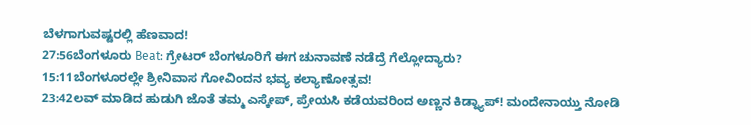ಬೆಳಗಾಗುವಷ್ಟರಲ್ಲಿ ಹೆಣವಾದ!
27:56ಬೆಂಗಳೂರು Beat: ಗ್ರೇಟರ್ ಬೆಂಗಳೂರಿಗೆ ಈಗ ಚುನಾವಣೆ ನಡೆದ್ರೆ ಗೆಲ್ಲೋದ್ಯಾರು?
15:11ಬೆಂಗಳೂರಲ್ಲೇ ಶ್ರೀನಿವಾಸ ಗೋವಿಂದನ ಭವ್ಯ ಕಲ್ಯಾಣೋತ್ಸವ!
23:42ಲವ್ ಮಾಡಿದ ಹುಡುಗಿ ಜೊತೆ ತಮ್ಮ ಎಸ್ಕೇಪ್, ಪ್ರೇಯಸಿ ಕಡೆಯವರಿಂದ ಅಣ್ಣನ ಕಿಡ್ನ್ಯಾಪ್! ಮಂದೇನಾಯ್ತು ನೋಡಿ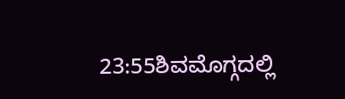23:55ಶಿವಮೊಗ್ಗದಲ್ಲಿ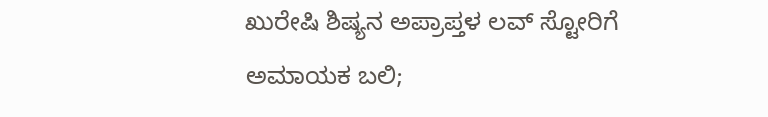ಖುರೇಷಿ ಶಿಷ್ಯನ ಅಪ್ರಾಪ್ತಳ ಲವ್ ಸ್ಟೋರಿಗೆ ಅಮಾಯಕ ಬಲಿ;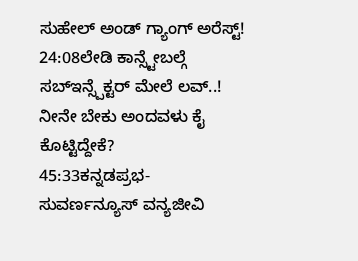ಸುಹೇಲ್ ಅಂಡ್ ಗ್ಯಾಂಗ್ ಅರೆಸ್ಟ್!
24:08ಲೇಡಿ ಕಾನ್ಸ್ಟೇಬಲ್ಗೆ ಸಬ್ಇನ್ಸ್ಪೆಕ್ಟರ್ ಮೇಲೆ ಲವ್..! ನೀನೇ ಬೇಕು ಅಂದವಳು ಕೈ ಕೊಟ್ಟಿದ್ದೇಕೆ?
45:33ಕನ್ನಡಪ್ರಭ- ಸುವರ್ಣನ್ಯೂಸ್‌ ವನ್ಯಜೀವಿ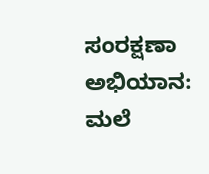ಸಂರಕ್ಷಣಾ ಅಭಿಯಾನ: ಮಲೆ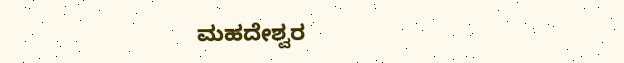ಮಹದೇಶ್ವರ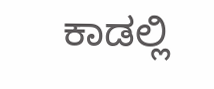ಕಾಡಲ್ಲಿ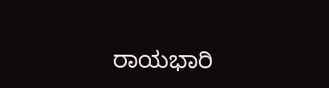ರಾಯಭಾರಿ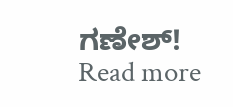ಗಣೇಶ್!
Read more